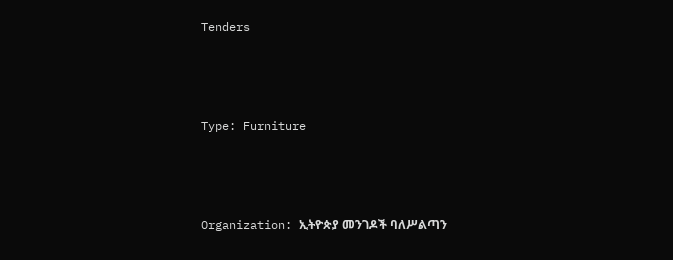Tenders



Type: Furniture



Organization: ኢትዮጵያ መንገዶች ባለሥልጣን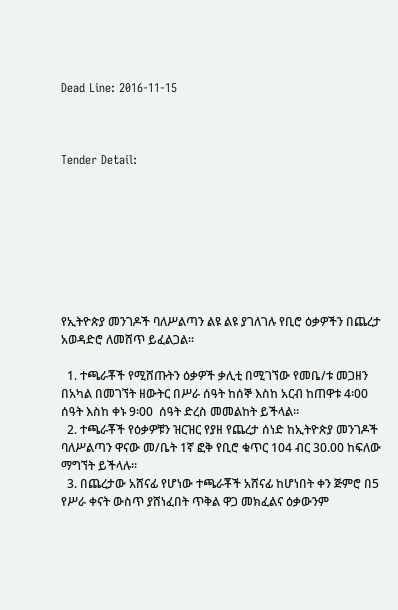Dead Line: 2016-11-15



Tender Detail:








የኢትዮጵያ መንገዶች ባለሥልጣን ልዩ ልዩ ያገለገሉ የቢሮ ዕቃዎችን በጨረታ አወዳድሮ ለመሸጥ ይፈልጋል፡፡

  1. ተጫራቾች የሚሸጡትን ዕቃዎች ቃሊቲ በሚገኘው የመቤ/ቱ መጋዘን በአካል በመገኘት ዘውትር በሥራ ሰዓት ከሰኞ እስከ አርብ ከጠዋቱ 4፡00 ሰዓት እስከ ቀኑ 9፡00  ሰዓት ድረስ መመልከት ይችላል፡፡
  2. ተጫራቾች የዕቃዎቹን ዝርዝር የያዘ የጨረታ ሰነድ ከኢትዮጵያ መንገዶች ባለሥልጣን ዋናው መ/ቤት 1ኛ ፎቅ የቢሮ ቁጥር 104 ብር 30.00 ከፍለው ማግኘት ይችላሉ፡፡
  3. በጨረታው አሸናፊ የሆነው ተጫራቾች አሸናፊ ከሆነበት ቀን ጅምሮ በ5 የሥራ ቀናት ውስጥ ያሸነፈበት ጥቅል ዋጋ መክፈልና ዕቃውንም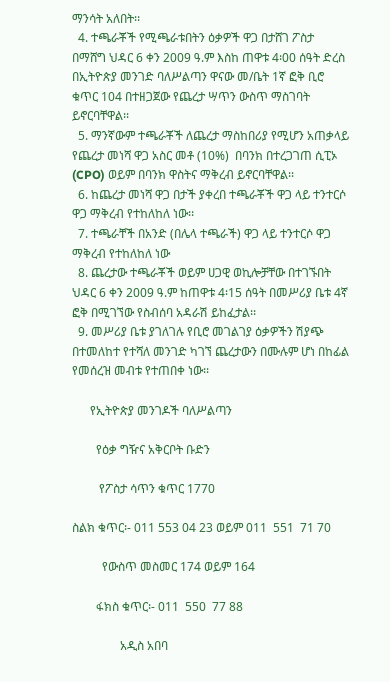ማንሳት አለበት፡፡
  4. ተጫራቾች የሚጫራቱበትን ዕቃዎች ዋጋ በታሸገ ፖስታ በማሸግ ህዳር 6 ቀን 2009 ዓ.ም እስከ ጠዋቱ 4፡00 ሰዓት ድረስ በኢትዮጵያ መንገድ ባለሥልጣን ዋናው መ/ቤት 1ኛ ፎቅ ቢሮ ቁጥር 104 በተዘጋጀው የጨረታ ሣጥን ውስጥ ማስገባት ይኖርባቸዋል፡፡
  5. ማንኛውም ተጫራቾች ለጨረታ ማስከበሪያ የሚሆን አጠቃላይ የጨረታ መነሻ ዋጋ አስር መቶ (10%)  በባንክ በተረጋገጠ ሲፒኦ (CPO) ወይም በባንክ ዋስትና ማቅረብ ይኖርባቸዋል፡፡
  6. ከጨረታ መነሻ ዋጋ በታች ያቀረበ ተጫራቾች ዋጋ ላይ ተንተርሶ ዋጋ ማቅረብ የተከለከለ ነው፡፡
  7. ተጫራቸች በአንድ (በሌላ ተጫራች) ዋጋ ላይ ተንተርሶ ዋጋ ማቅረብ የተከለከለ ነው
  8. ጨረታው ተጫራቾች ወይም ሀጋዊ ወኪሎቻቸው በተገኙበት ህዳር 6 ቀን 2009 ዓ.ም ከጠዋቱ 4፡15 ሰዓት በመሥሪያ ቤቱ 4ኛ ፎቅ በሚገኘው የስብሰባ አዳራሽ ይከፈታል፡፡
  9. መሥሪያ ቤቱ ያገለገሉ የቢሮ መገልገያ ዕቃዎችን ሽያጭ በተመለከተ የተሻለ መንገድ ካገኘ ጨረታውን በሙሉም ሆነ በከፊል የመሰረዝ መብቱ የተጠበቀ ነው፡፡

      የኢትዮጵያ መንገዶች ባለሥልጣን

        የዕቃ ግዥና አቅርቦት ቡድን

         የፖስታ ሳጥን ቁጥር 1770

ስልክ ቁጥር፡- 011 553 04 23 ወይም 011  551  71 70

          የውስጥ መስመር 174 ወይም 164

        ፋክስ ቁጥር፡- 011  550  77 88

                አዲስ አበባ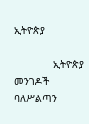ኢትዮጵያ

             ኢትዮጵያ መንገዶች ባለሥልጣን